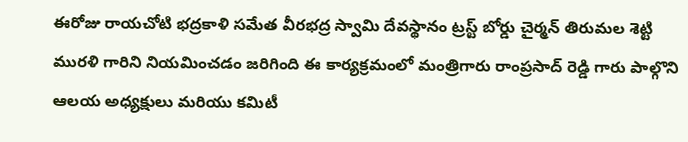ఈరోజు రాయచోటి భద్రకాళి సమేత వీరభద్ర స్వామి దేవస్థానం ట్రస్ట్ బోర్డు చైర్మన్ తిరుమల శెట్టి మురళి గారిని నియమించడం జరిగింది ఈ కార్యక్రమంలో మంత్రిగారు రాంప్రసాద్ రెడ్డి గారు పాల్గొని ఆలయ అధ్యక్షులు మరియు కమిటీ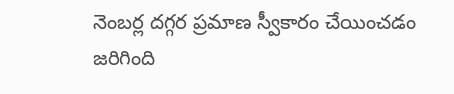నెంబర్ల దగ్గర ప్రమాణ స్వీకారం చేయించడం జరిగింది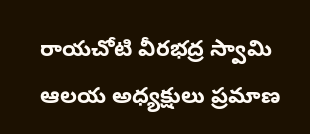రాయచోటి వీరభద్ర స్వామి ఆలయ అధ్యక్షులు ప్రమాణ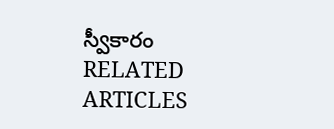స్వీకారం
RELATED ARTICLES